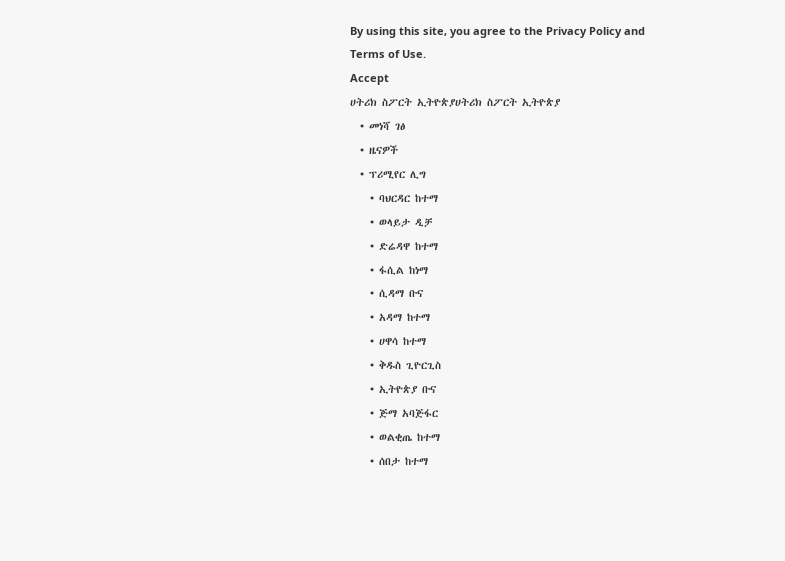By using this site, you agree to the Privacy Policy and Terms of Use.
Accept
ሀትሪክ ስፖርት ኢትዮጵያሀትሪክ ስፖርት ኢትዮጵያ
  • መነሻ ገፅ
  • ዜናዎች
  • ፕሪሚየር ሊግ
    • ባህርዳር ከተማ
    • ወላይታ ዲቻ
    • ድሬዳዋ ከተማ
    • ፋሲል ከነማ
    • ሲዳማ ቡና
    • አዳማ ከተማ
    • ሀዋሳ ከተማ
    • ቅዱስ ጊዮርጊስ
    • ኢትዮጵያ ቡና
    • ጅማ አባጅፋር
    • ወልቂጤ ከተማ
    • ሰበታ ከተማ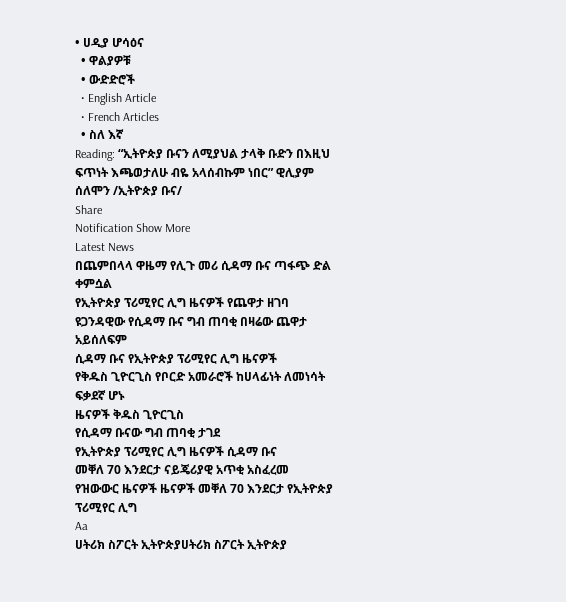• ሀዲያ ሆሳዕና
  • ዋልያዎቹ
  • ውድድሮች
  • English Article
  • French Articles
  • ስለ እኛ
Reading: “ኢትዮጵያ ቡናን ለሚያህል ታላቅ ቡድን በእዚህ ፍጥነት እጫወታለሁ ብዬ አላሰብኩም ነበር” ዊሊያም ሰለሞን /ኢትዮጵያ ቡና/
Share
Notification Show More
Latest News
በጨምበላላ ዋዜማ የሊጉ መሪ ሲዳማ ቡና ጣፋጭ ድል ቀምሷል
የኢትዮጵያ ፕሪሚየር ሊግ ዜናዎች የጨዋታ ዘገባ
ዩጋንዳዊው የሲዳማ ቡና ግብ ጠባቂ በዛሬው ጨዋታ አይሰለፍም
ሲዳማ ቡና የኢትዮጵያ ፕሪሚየር ሊግ ዜናዎች
የቅዱስ ጊዮርጊስ የቦርድ አመራሮች ከሀላፊነት ለመነሳት ፍቃደኛ ሆኑ
ዜናዎች ቅዱስ ጊዮርጊስ
የሲዳማ ቡናው ግብ ጠባቂ ታገደ
የኢትዮጵያ ፕሪሚየር ሊግ ዜናዎች ሲዳማ ቡና
መቐለ 70 እንደርታ ናይጄሪያዊ አጥቂ አስፈረመ
የዝውውር ዜናዎች ዜናዎች መቐለ 70 እንደርታ የኢትዮጵያ ፕሪሚየር ሊግ
Aa
ሀትሪክ ስፖርት ኢትዮጵያሀትሪክ ስፖርት ኢትዮጵያ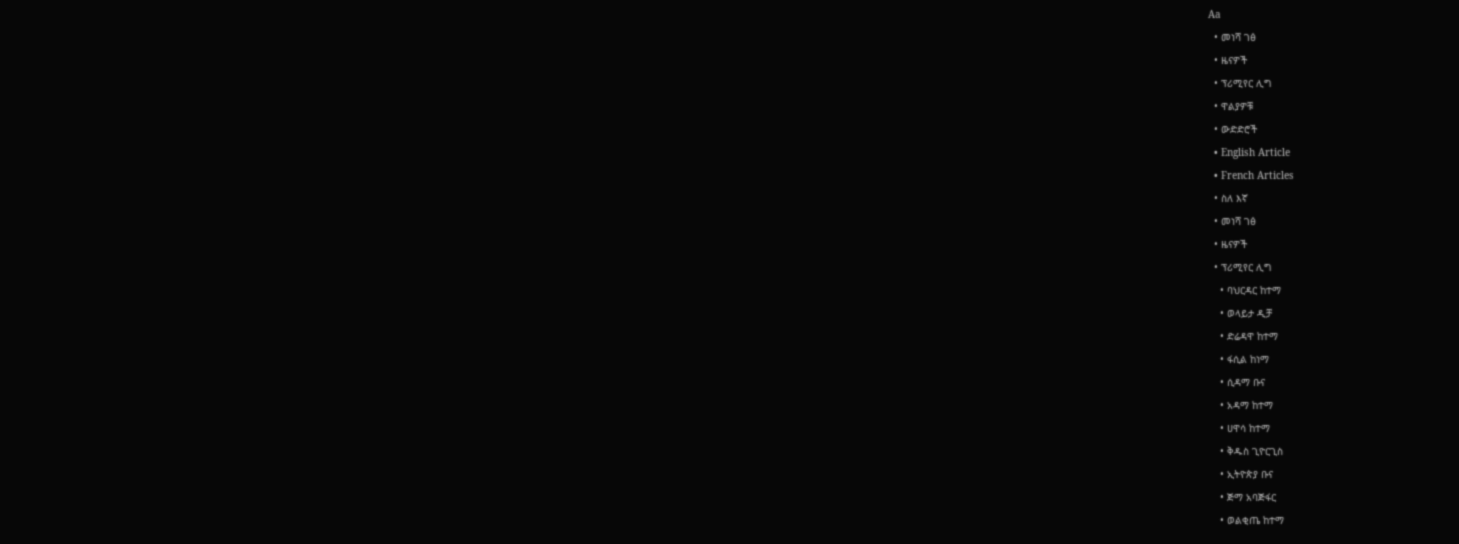Aa
  • መነሻ ገፅ
  • ዜናዎች
  • ፕሪሚየር ሊግ
  • ዋልያዎቹ
  • ውድድሮች
  • English Article
  • French Articles
  • ስለ እኛ
  • መነሻ ገፅ
  • ዜናዎች
  • ፕሪሚየር ሊግ
    • ባህርዳር ከተማ
    • ወላይታ ዲቻ
    • ድሬዳዋ ከተማ
    • ፋሲል ከነማ
    • ሲዳማ ቡና
    • አዳማ ከተማ
    • ሀዋሳ ከተማ
    • ቅዱስ ጊዮርጊስ
    • ኢትዮጵያ ቡና
    • ጅማ አባጅፋር
    • ወልቂጤ ከተማ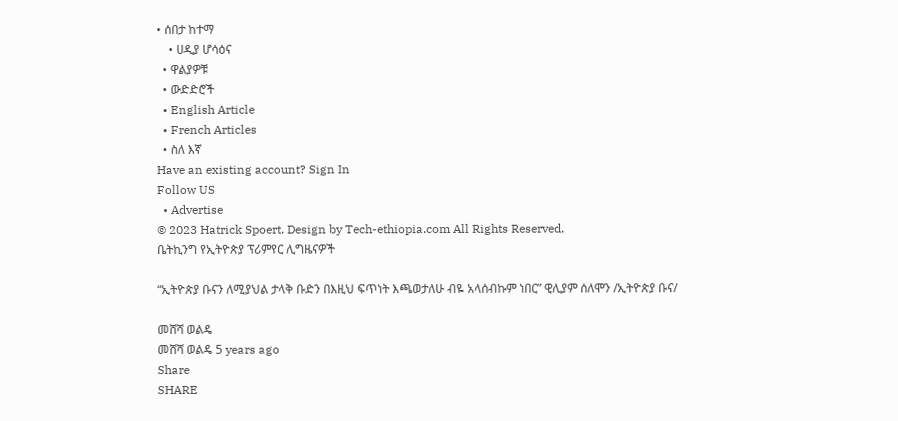• ሰበታ ከተማ
    • ሀዲያ ሆሳዕና
  • ዋልያዎቹ
  • ውድድሮች
  • English Article
  • French Articles
  • ስለ እኛ
Have an existing account? Sign In
Follow US
  • Advertise
© 2023 Hatrick Spoert. Design by Tech-ethiopia.com All Rights Reserved.
ቤትኪንግ የኢትዮጵያ ፕሪምየር ሊግዜናዎች

“ኢትዮጵያ ቡናን ለሚያህል ታላቅ ቡድን በእዚህ ፍጥነት እጫወታለሁ ብዬ አላሰብኩም ነበር” ዊሊያም ሰለሞን /ኢትዮጵያ ቡና/

መሸሻ ወልዴ
መሸሻ ወልዴ 5 years ago
Share
SHARE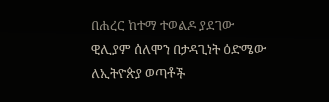በሐረር ከተማ ተወልዶ ያደገው ዊሊያም ሰለሞን በታዳጊነት ዕድሜው ለኢትዮጵያ ወጣቶች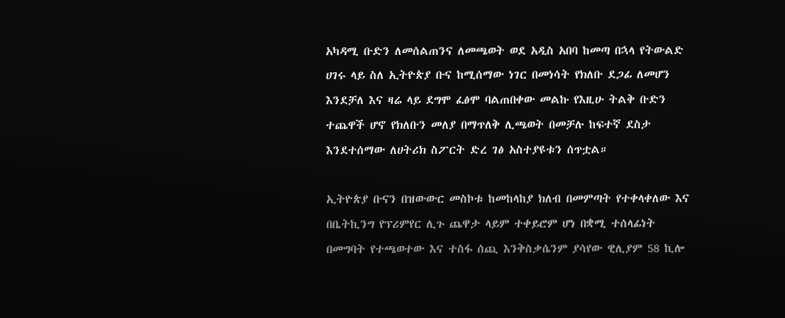አካዳሚ ቡድን ለመሰልጠንና ለመጫወት ወደ አዲስ አበባ ከመጣ በኋላ የትውልድ ሀገሩ ላይ ስለ ኢትዮጵያ ቡና ከሚሰማው ነገር በመነሳት የክለቡ ደጋፊ ለመሆን እንደቻለ እና ዛሬ ላይ ደግሞ ፈፅሞ ባልጠበቀው መልኩ የእዚሁ ትልቅ ቡድን ተጨዋች ሆኖ የክለቡን መለያ በማጥለቅ ሊጫወት በመቻሉ ከፍተኛ ደስታ እንደተሰማው ለሀትሪክ ስፖርት ድረ ገፅ አስተያዩቱን ሰጥቷል።

ኢትዮጵያ ቡናን በዝውውር መስኮቱ ከመከላከያ ክለብ በመምጣት የተቀላቀለው እና በቤትኪንግ የፕሪምየር ሊጉ ጨዋታ ላይም ተቀይሮም ሆነ በቋሚ ተሰላፊነት በመግባት የተጫወተው እና ተስፋ ሰጪ እንቅስቃሴንም ያሳየው ዊሊያም 58 ኪሎ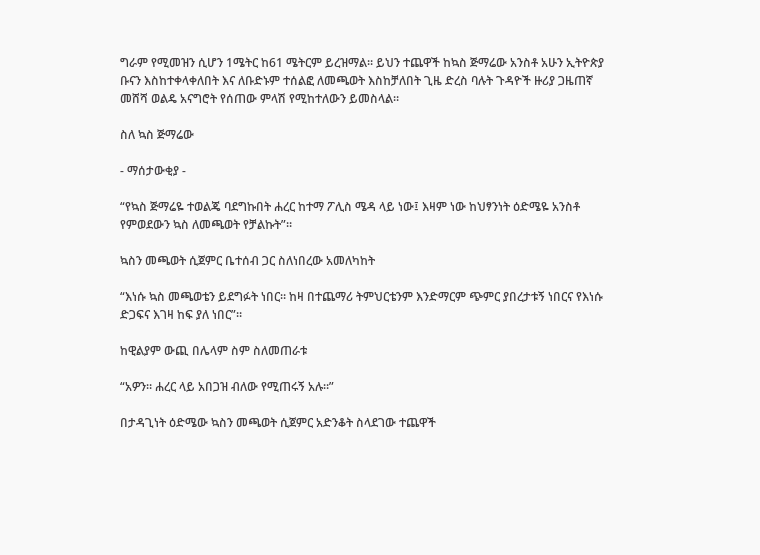ግራም የሚመዝን ሲሆን 1ሜትር ከ61 ሜትርም ይረዝማል። ይህን ተጨዋች ከኳስ ጅማሬው አንስቶ አሁን ኢትዮጵያ ቡናን እስከተቀላቀለበት እና ለቡድኑም ተሰልፎ ለመጫወት እስከቻለበት ጊዜ ድረስ ባሉት ጉዳዮች ዙሪያ ጋዜጠኛ መሸሻ ወልዴ አናግሮት የሰጠው ምላሽ የሚከተለውን ይመስላል።

ስለ ኳስ ጅማሬው

- ማሰታውቂያ -

“የኳስ ጅማሬዬ ተወልጄ ባደግኩበት ሐረር ከተማ ፖሊስ ሜዳ ላይ ነው፤ እዛም ነው ከህፃንነት ዕድሜዬ አንስቶ የምወደውን ኳስ ለመጫወት የቻልኩት”።

ኳስን መጫወት ሲጀምር ቤተሰብ ጋር ስለነበረው አመለካከት

“እነሱ ኳስ መጫወቴን ይደግፉት ነበር። ከዛ በተጨማሪ ትምህርቴንም እንድማርም ጭምር ያበረታቱኝ ነበርና የእነሱ ድጋፍና እገዛ ከፍ ያለ ነበር”።

ከዊልያም ውጪ በሌላም ስም ስለመጠራቱ

“አዎን። ሐረር ላይ አበጋዝ ብለው የሚጠሩኝ አሉ።”

በታዳጊነት ዕድሜው ኳስን መጫወት ሲጀምር አድንቆት ስላደገው ተጨዋች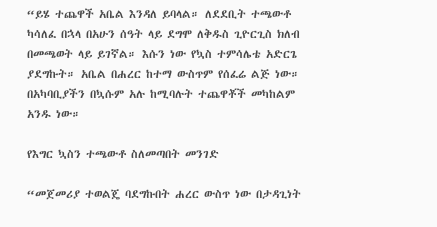“ይሄ ተጨዋች አቤል እንዳለ ይባላል። ለደደቢት ተጫውቶ ካሳለፈ በኋላ በአሁን ሰዓት ላይ ደግሞ ለቅዱስ ጊዮርጊስ ክለብ በመጫወት ላይ ይገኛል። እሱን ነው የኳስ ተምሳሌቴ አድርጌ ያደግኩት። አቤል በሐረር ከተማ ውስጥም የሰፈሬ ልጅ ነው። በአካባቢያችን በኳሱም አሉ ከሚባሉት ተጨዋቾች መካከልም አንዱ ነው።

የእግር ኳስን ተጫውቶ ስለመጣበት መንገድ

“መጀመሪያ ተወልጄ ባደግኩበት ሐረር ውስጥ ነው በታዳጊነት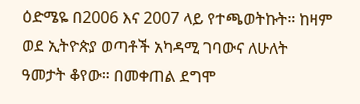ዕድሜዬ በ2006 እና 2007 ላይ የተጫወትኩት። ከዛም ወደ ኢትዮጵያ ወጣቶች አካዳሚ ገባውና ለሁለት ዓመታት ቆየው። በመቀጠል ደግሞ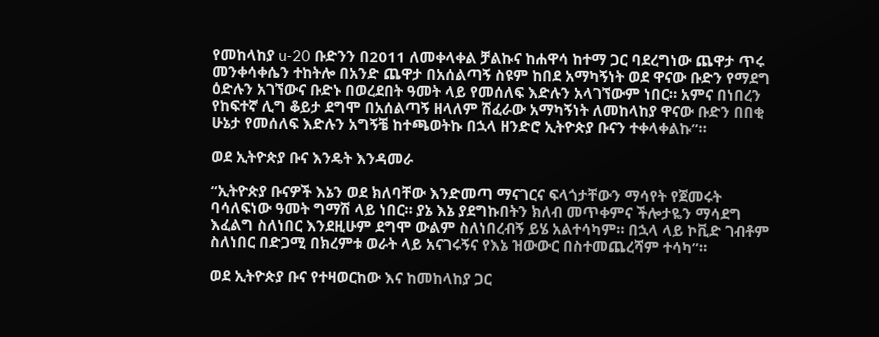የመከላከያ u-20 ቡድንን በ2011 ለመቀላቀል ቻልኩና ከሐዋሳ ከተማ ጋር ባደረግነው ጨዋታ ጥሩ መንቀሳቀሴን ተከትሎ በአንድ ጨዋታ በአሰልጣኝ ስዩም ከበደ አማካኝነት ወደ ዋናው ቡድን የማደግ ዕድሉን አገኘውና ቡድኑ በወረደበት ዓመት ላይ የመሰለፍ እድሉን አላገኘውም ነበር። አምና በነበረን የከፍተኛ ሊግ ቆይታ ደግሞ በአሰልጣኝ ዘላለም ሽፈራው አማካኝነት ለመከላከያ ዋናው ቡድን በበቂ ሁኔታ የመሰለፍ እድሉን አግኝቼ ከተጫወትኩ በኋላ ዘንድሮ ኢትዮጵያ ቡናን ተቀላቀልኩ”።

ወደ ኢትዮጵያ ቡና እንዴት እንዳመራ

“ኢትዮጵያ ቡናዎች እኔን ወደ ክለባቸው እንድመጣ ማናገርና ፍላጎታቸውን ማሳየት የጀመሩት ባሳለፍነው ዓመት ግማሽ ላይ ነበር። ያኔ እኔ ያደግኩበትን ክለብ መጥቀምና ችሎታዬን ማሳደግ እፈልግ ስለነበር እንደዚሁም ደግሞ ውልም ስለነበረብኝ ይሄ አልተሳካም። በኋላ ላይ ኮቪድ ገብቶም ስለነበር በድጋሚ በክረምቱ ወራት ላይ አናገሩኝና የእኔ ዝውውር በስተመጨረሻም ተሳካ”።

ወደ ኢትዮጵያ ቡና የተዛወርከው እና ከመከላከያ ጋር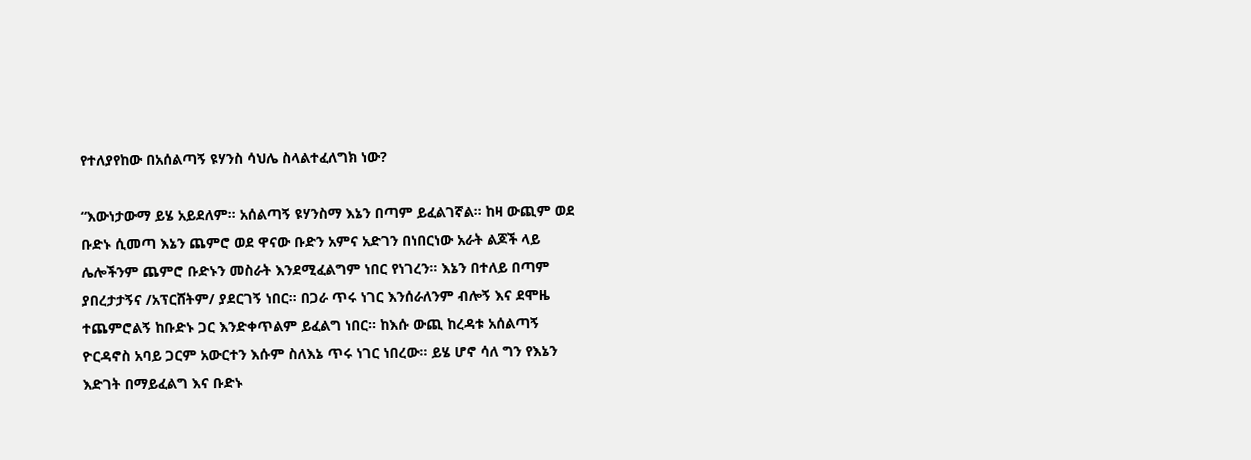የተለያየከው በአሰልጣኝ ዩሃንስ ሳህሌ ስላልተፈለግክ ነው?

“እውነታውማ ይሄ አይደለም። አሰልጣኝ ዩሃንስማ እኔን በጣም ይፈልገኛል። ከዛ ውጪም ወደ ቡድኑ ሲመጣ እኔን ጨምሮ ወደ ዋናው ቡድን አምና አድገን በነበርነው አራት ልጆች ላይ ሌሎችንም ጨምሮ ቡድኑን መስራት እንደሚፈልግም ነበር የነገረን። እኔን በተለይ በጣም ያበረታታኝና /አፕርሸትም/ ያደርገኝ ነበር። በጋራ ጥሩ ነገር እንሰራለንም ብሎኝ እና ደሞዜ ተጨምሮልኝ ከቡድኑ ጋር እንድቀጥልም ይፈልግ ነበር። ከእሱ ውጪ ከረዳቱ አሰልጣኝ ዮርዳኖስ አባይ ጋርም አውርተን እሱም ስለእኔ ጥሩ ነገር ነበረው። ይሄ ሆኖ ሳለ ግን የእኔን እድገት በማይፈልግ እና ቡድኑ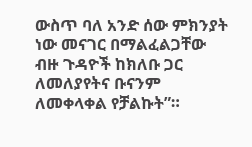ውስጥ ባለ አንድ ሰው ምክንያት ነው መናገር በማልፈልጋቸው ብዙ ጉዳዮች ከክለቡ ጋር ለመለያየትና ቡናንም ለመቀላቀል የቻልኩት”።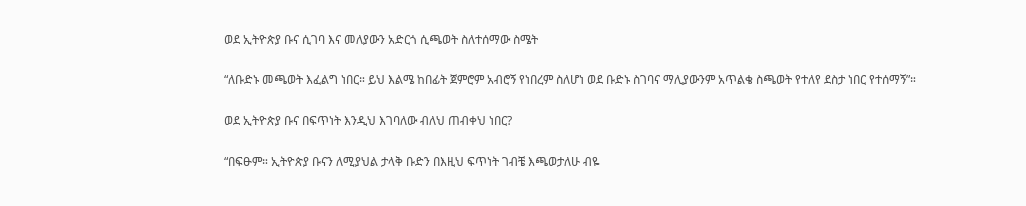ወደ ኢትዮጵያ ቡና ሲገባ እና መለያውን አድርጎ ሲጫወት ስለተሰማው ስሜት

“ለቡድኑ መጫወት እፈልግ ነበር። ይህ እልሜ ከበፊት ጀምሮም አብሮኝ የነበረም ስለሆነ ወደ ቡድኑ ስገባና ማሊያውንም አጥልቄ ስጫወት የተለየ ደስታ ነበር የተሰማኝ”።

ወደ ኢትዮጵያ ቡና በፍጥነት እንዲህ እገባለው ብለህ ጠብቀህ ነበር?

“በፍፁም። ኢትዮጵያ ቡናን ለሚያህል ታላቅ ቡድን በእዚህ ፍጥነት ገብቼ እጫወታለሁ ብዬ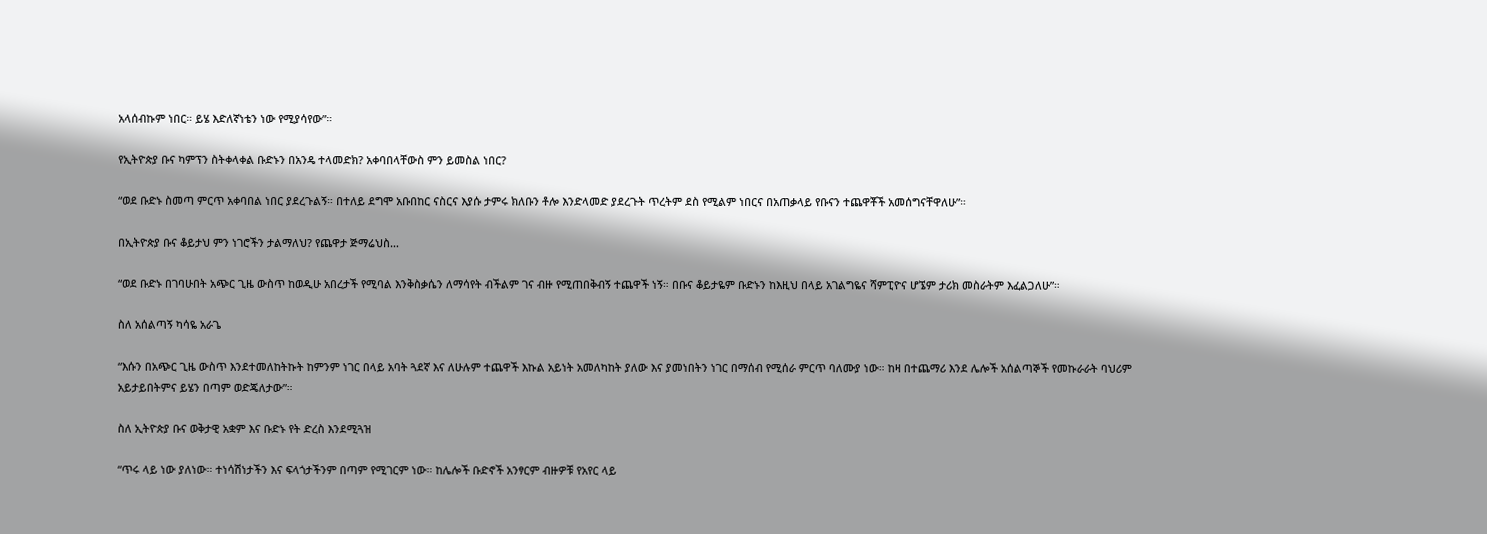አላሰብኩም ነበር። ይሄ እድለኛነቴን ነው የሚያሳየው”።

የኢትዮጵያ ቡና ካምፕን ስትቀላቀል ቡድኑን በአንዴ ተላመድክ? አቀባበላቸውስ ምን ይመስል ነበር?

“ወደ ቡድኑ ስመጣ ምርጥ አቀባበል ነበር ያደረጉልኝ። በተለይ ደግሞ አቡበከር ናስርና እያሱ ታምሩ ክለቡን ቶሎ እንድላመድ ያደረጉት ጥረትም ደስ የሚልም ነበርና በአጠቃላይ የቡናን ተጨዋቾች አመሰግናቸዋለሁ”።

በኢትዮጵያ ቡና ቆይታህ ምን ነገሮችን ታልማለህ? የጨዋታ ጅማሬህስ…

“ወደ ቡድኑ በገባሁበት አጭር ጊዜ ውስጥ ከወዲሁ አበረታች የሚባል እንቅስቃሴን ለማሳየት ብችልም ገና ብዙ የሚጠበቅብኝ ተጨዋች ነኝ። በቡና ቆይታዬም ቡድኑን ከእዚህ በላይ አገልግዬና ሻምፒዮና ሆኜም ታሪክ መስራትም እፈልጋለሁ”።

ስለ አሰልጣኝ ካሳዬ አራጌ

“እሱን በአጭር ጊዜ ውስጥ እንደተመለከትኩት ከምንም ነገር በላይ አባት ጓደኛ እና ለሁሉም ተጨዋች እኩል አይነት አመለካከት ያለው እና ያመነበትን ነገር በማሰብ የሚሰራ ምርጥ ባለሙያ ነው። ከዛ በተጨማሪ እንደ ሌሎች አሰልጣኞች የመኩራራት ባህሪም አይታይበትምና ይሄን በጣም ወድጄለታው”።

ስለ ኢትዮጵያ ቡና ወቅታዊ አቋም እና ቡድኑ የት ድረስ እንደሚጓዝ

“ጥሩ ላይ ነው ያለነው። ተነሳሽነታችን እና ፍላጎታችንም በጣም የሚገርም ነው። ከሌሎች ቡድኖች አንፃርም ብዙዎቹ የአየር ላይ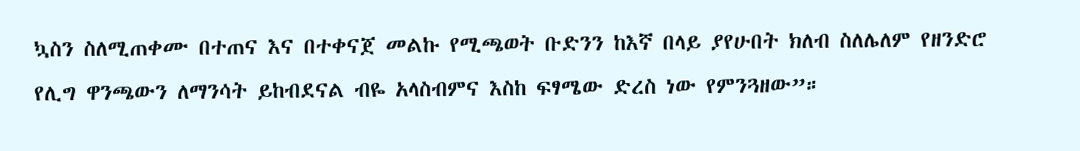ኳስን ስለሚጠቀሙ በተጠና እና በተቀናጀ መልኩ የሚጫወት ቡድንን ከእኛ በላይ ያየሁበት ክለብ ስለሌለም የዘንድሮ የሊግ ዋንጫውን ለማንሳት ይከብደናል ብዬ አላስብምና እስከ ፍፃሜው ድረስ ነው የምንጓዘው”።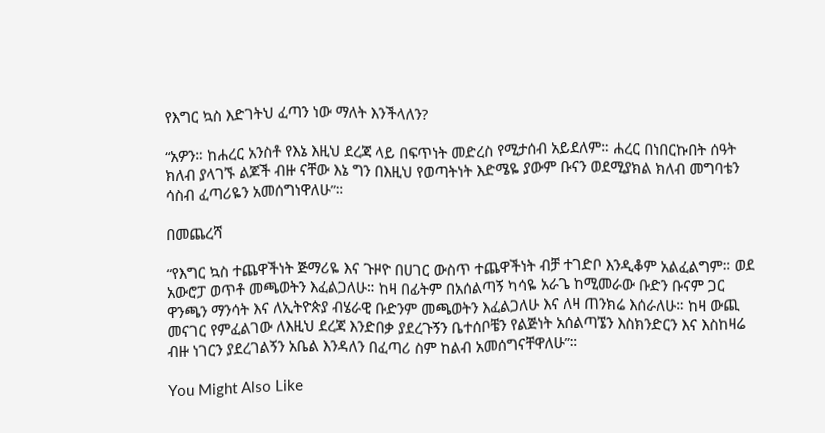የእግር ኳስ እድገትህ ፈጣን ነው ማለት እንችላለን?

“አዎን። ከሐረር አንስቶ የእኔ እዚህ ደረጃ ላይ በፍጥነት መድረስ የሚታሰብ አይደለም። ሐረር በነበርኩበት ሰዓት ክለብ ያላገኙ ልጆች ብዙ ናቸው እኔ ግን በእዚህ የወጣትነት እድሜዬ ያውም ቡናን ወደሚያክል ክለብ መግባቴን ሳስብ ፈጣሪዬን አመሰግነዋለሁ”።

በመጨረሻ

“የእግር ኳስ ተጨዋችነት ጅማሪዬ እና ጉዞዮ በሀገር ውስጥ ተጨዋችነት ብቻ ተገድቦ እንዲቆም አልፈልግም። ወደ አውሮፓ ወጥቶ መጫወትን እፈልጋለሁ። ከዛ በፊትም በአሰልጣኝ ካሳዬ አራጌ ከሚመራው ቡድን ቡናም ጋር ዋንጫን ማንሳት እና ለኢትዮጵያ ብሄራዊ ቡድንም መጫወትን እፈልጋለሁ እና ለዛ ጠንክሬ እሰራለሁ። ከዛ ውጪ መናገር የምፈልገው ለእዚህ ደረጃ እንድበቃ ያደረጉኝን ቤተሰቦቼን የልጅነት አሰልጣኜን እስክንድርን እና እስከዛሬ ብዙ ነገርን ያደረገልኝን አቤል እንዳለን በፈጣሪ ስም ከልብ አመሰግናቸዋለሁ”።

You Might Also Like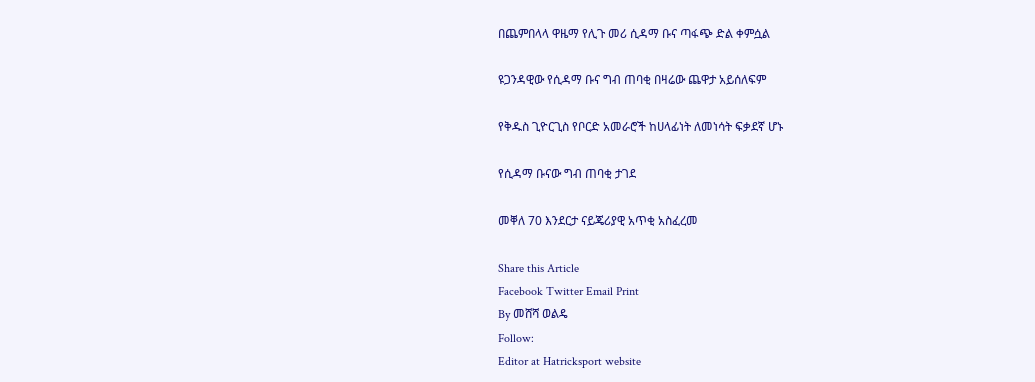በጨምበላላ ዋዜማ የሊጉ መሪ ሲዳማ ቡና ጣፋጭ ድል ቀምሷል

ዩጋንዳዊው የሲዳማ ቡና ግብ ጠባቂ በዛሬው ጨዋታ አይሰለፍም

የቅዱስ ጊዮርጊስ የቦርድ አመራሮች ከሀላፊነት ለመነሳት ፍቃደኛ ሆኑ

የሲዳማ ቡናው ግብ ጠባቂ ታገደ

መቐለ 70 እንደርታ ናይጄሪያዊ አጥቂ አስፈረመ

Share this Article
Facebook Twitter Email Print
By መሸሻ ወልዴ
Follow:
Editor at Hatricksport website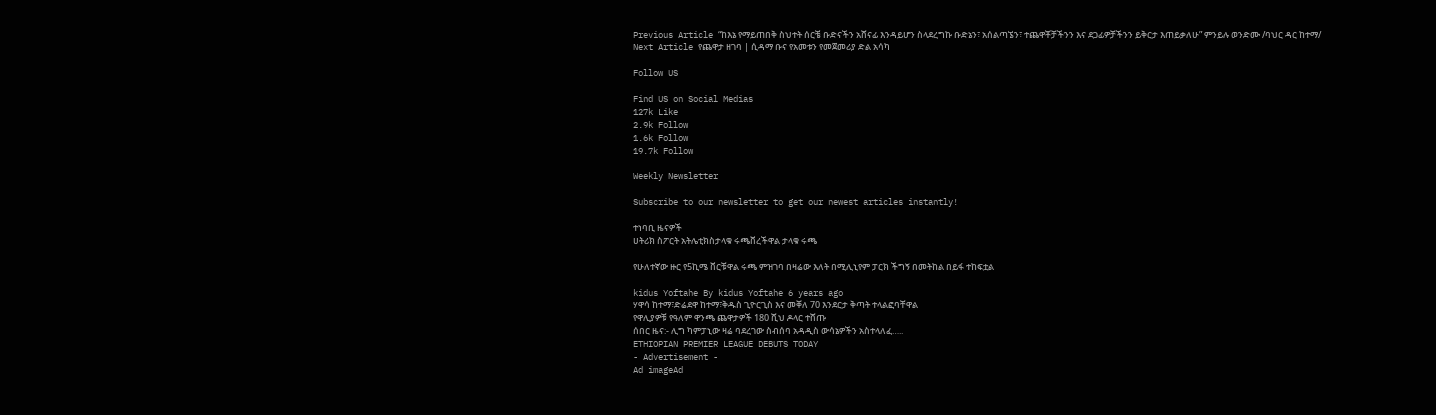Previous Article “ከእኔ የማይጠበቅ ስህተት ሰርቼ ቡድናችን አሸናፊ እንዳይሆን ስላደረግኩ ቡድኔን፣ አሰልጣኜን፣ ተጨዋቾቻችንን እና ደጋፊዎቻችንን ይቅርታ እጠይቃለሁ” ምንይሉ ወንድሙ /ባህር ዳር ከተማ/
Next Article የጨዋታ ዘገባ | ሲዳማ ቡና የአመቱን የመጀመሪያ ድል አሳካ

Follow US

Find US on Social Medias
127k Like
2.9k Follow
1.6k Follow
19.7k Follow

Weekly Newsletter

Subscribe to our newsletter to get our newest articles instantly!

ተነባቢ ዜናዎች
ሀትሪክ ስፖርት አትሌቲክስታላቁ ሩጫቨረችዋል ታላቁ ሩጫ

የሁለተኛው ዙር የ5ኪሜ ቨርቹዋል ሩጫ ምዝገባ በዛሬው እለት በሚሊኒየም ፓርክ ችግኝ በመትከል በይፋ ተከፍቷል

kidus Yoftahe By kidus Yoftahe 6 years ago
ሃዋሳ ከተማ፣ድሬደዋ ከተማ፣ቅዱስ ጊዮርጊስ እና መቐለ 70 እንደርታ ቅጣት ተላልፎባቸዋል
የዋሊያዎቹ የዓለም ዋንጫ ጨዋታዎች 180 ሺህ ዶላር ተሸጡ
ሰበር ዜና:- ሊግ ካምፓኒው ዛሬ ባደረገው ስብሰባ አዳዲስ ውሳኔዎችን አስተላለፈ…..
ETHIOPIAN PREMIER LEAGUE DEBUTS TODAY
- Advertisement -
Ad imageAd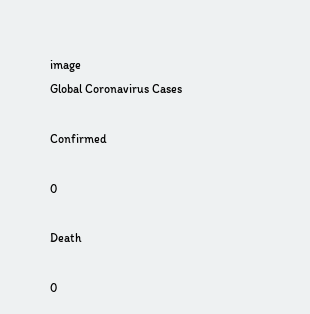image
Global Coronavirus Cases

Confirmed

0

Death

0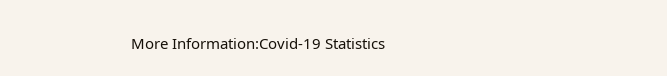More Information:Covid-19 Statistics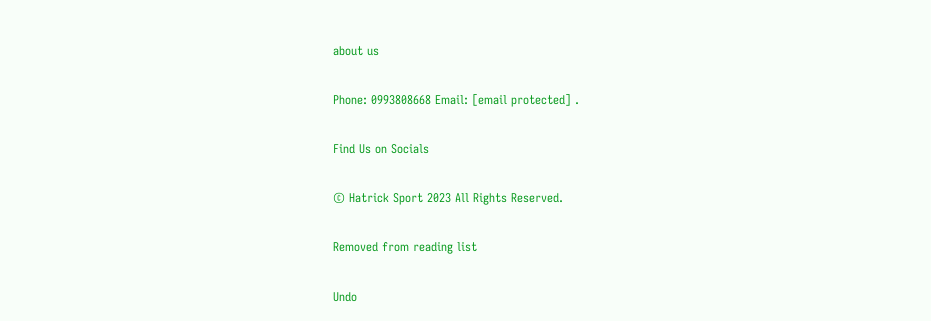about us

Phone: 0993808668 Email: [email protected] .

Find Us on Socials

© Hatrick Sport 2023 All Rights Reserved.

Removed from reading list

Undo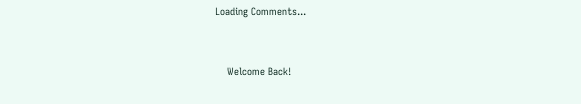Loading Comments...


    Welcome Back!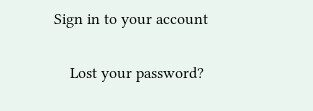Sign in to your account

    Lost your password?